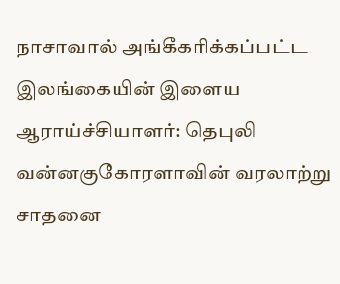நாசாவால் அங்கீகரிக்கப்பட்ட இலங்கையின் இளைய ஆராய்ச்சியாளர்: தெபுலி வன்னகுகோரளாவின் வரலாற்று சாதனை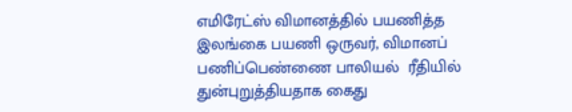எமிரேட்ஸ் விமானத்தில் பயணித்த இலங்கை பயணி ஒருவர், விமானப் பணிப்பெண்ணை பாலியல்  ரீதியில் துன்புறுத்தியதாக கைது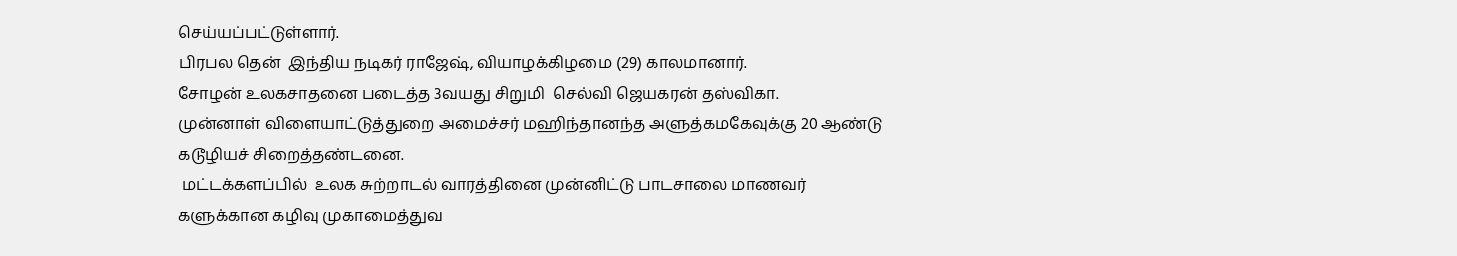செய்யப்பட்டுள்ளார்.
பிரபல தென்  இந்திய நடிகர் ராஜேஷ், வியாழக்கிழமை (29) காலமானார்.
சோழன் உலகசாதனை படைத்த 3வயது சிறுமி  செல்வி ஜெயகரன் தஸ்விகா.
முன்னாள் விளையாட்டுத்துறை அமைச்சர் மஹிந்தானந்த அளுத்கமகேவுக்கு 20 ஆண்டு கடூழியச் சிறைத்தண்டனை.
 மட்டக்களப்பில்  உலக சுற்றாடல் வாரத்தினை முன்னிட்டு பாடசாலை மாணவர் களுக்கான கழிவு முகாமைத்துவ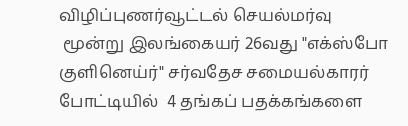விழிப்புணர்வூட்டல் செயல்மர்வு
 மூன்று இலங்கையர் 26வது "எக்ஸ்போ குளினெய்ர்" சர்வதேச சமையல்காரர் போட்டியில்  4 தங்கப் பதக்கங்களை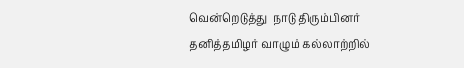வென்றெடுத்து  நாடு திரும்பினர்
தனித்தமிழர் வாழும் கல்லாற்றில்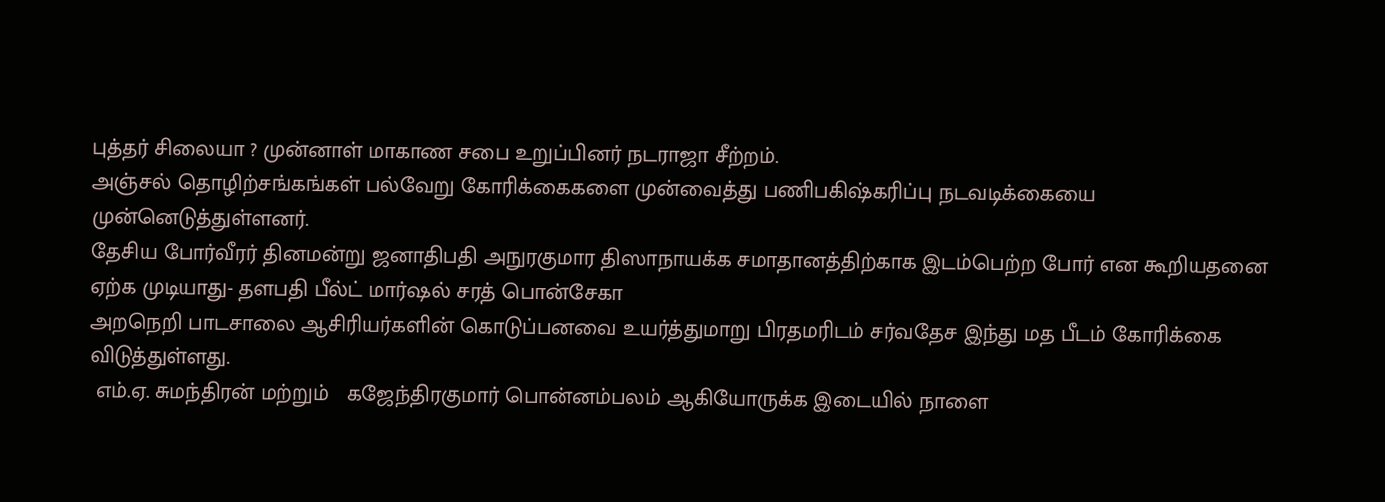புத்தர் சிலையா ? முன்னாள் மாகாண சபை உறுப்பினர் நடராஜா சீற்றம்.
அஞ்சல் தொழிற்சங்கங்கள் பல்வேறு கோரிக்கைகளை முன்வைத்து பணிபகிஷ்கரிப்பு நடவடிக்கையை முன்னெடுத்துள்ளனர்.
தேசிய போர்வீரர் தினமன்று ஜனாதிபதி அநுரகுமார திஸாநாயக்க சமாதானத்திற்காக இடம்பெற்ற போர் என கூறியதனை ஏற்க முடியாது- தளபதி பீல்ட் மார்ஷல் சரத் பொன்சேகா
அறநெறி பாடசாலை ஆசிரியர்களின் கொடுப்பனவை உயர்த்துமாறு பிரதமரிடம் சர்வதேச இந்து மத பீடம் கோரிக்கை விடுத்துள்ளது.
 எம்.ஏ. சுமந்திரன் மற்றும்   கஜேந்திரகுமார் பொன்னம்பலம் ஆகியோருக்க இடையில் நாளை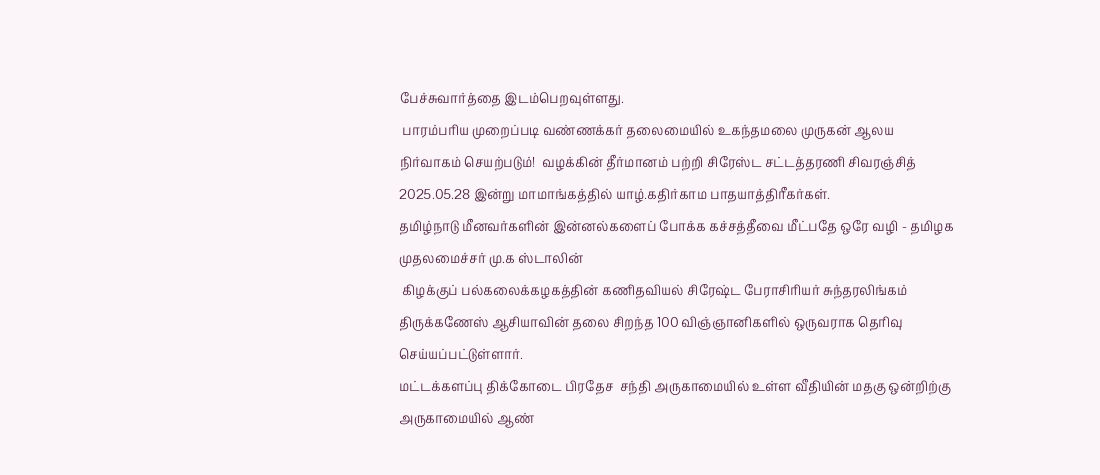பேச்சுவார்த்தை இடம்பெறவுள்ளது.
 பாரம்பரிய முறைப்படி வண்ணக்கர் தலைமையில் உகந்தமலை முருகன் ஆலய நிர்வாகம் செயற்படும்!  வழக்கின் தீர்மானம் பற்றி சிரேஸ்ட சட்டத்தரணி சிவரஞ்சித்
2025.05.28 இன்று மாமாங்கத்தில் யாழ்.கதிர்காம பாதயாத்திரீகர்கள்.
தமிழ்நாடு மீனவர்களின் இன்னல்களைப் போக்க கச்சத்தீவை மீட்பதே ஒரே வழி - தமிழக முதலமைச்சர் மு.க ஸ்டாலின்
 கிழக்குப் பல்கலைக்கழகத்தின் கணிதவியல் சிரேஷ்ட பேராசிரியர் சுந்தரலிங்கம் திருக்கணேஸ் ஆசியாவின் தலை சிறந்த 100 விஞ்ஞானிகளில் ஒருவராக தெரிவு செய்யப்பட்டுள்ளார்.
மட்டக்களப்பு திக்கோடை பிரதேச  சந்தி அருகாமையில் உள்ள வீதியின் மதகு ஒன்றிற்கு அருகாமையில் ஆண்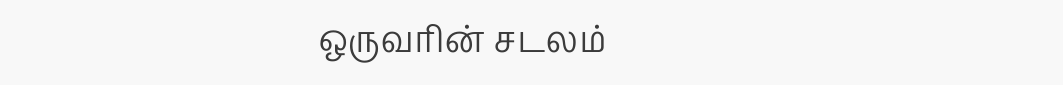ஒருவரின் சடலம்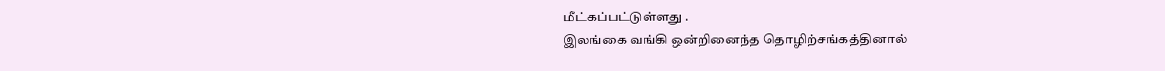மீட்கப்பட்டுள்ளது .
இலங்கை வங்கி ஒன்றினைந்த தொழிற்சங்கத்தினால்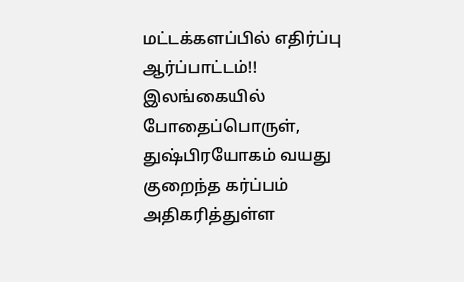மட்டக்களப்பில் எதிர்ப்பு ஆர்ப்பாட்டம்!!
இலங்கையில் போதைப்பொருள், துஷ்பிரயோகம் வயது குறைந்த கர்ப்பம் அதிகரித்துள்ள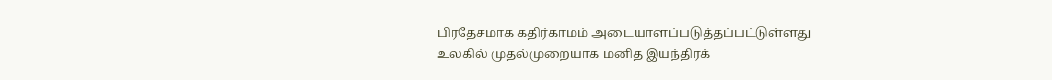பிரதேசமாக கதிர்காமம் அடையாளப்படுத்தப்பட்டுள்ளது
உலகில் முதல்முறையாக மனித இயந்திரக்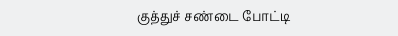குத்துச் சண்டை போட்டி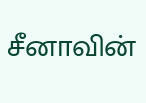சீனாவின்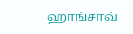ஹாங்சாவ்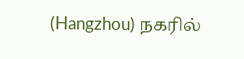(Hangzhou) நகரில்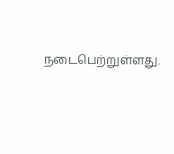நடைபெற்றுள்ளது.